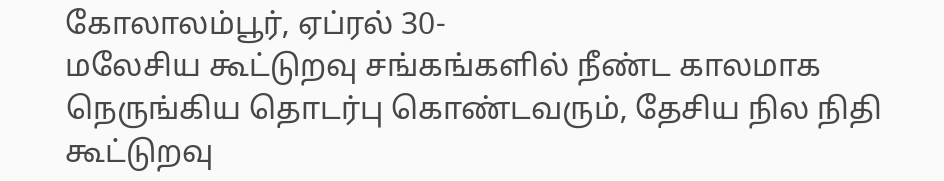கோலாலம்பூர், ஏப்ரல் 30-
மலேசிய கூட்டுறவு சங்கங்களில் நீண்ட காலமாக நெருங்கிய தொடர்பு கொண்டவரும், தேசிய நில நிதி கூட்டுறவு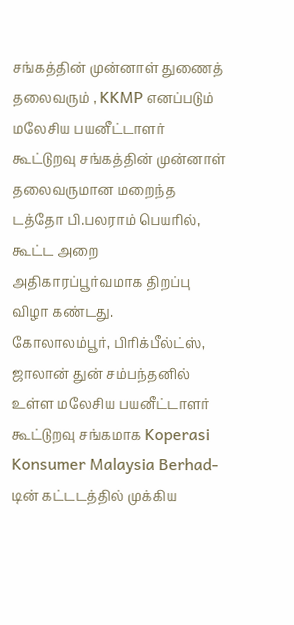சங்கத்தின் முன்னாள் துணைத் தலைவரும் , KKMP எனப்படும் மலேசிய பயனீட்டாளர் கூட்டுறவு சங்கத்தின் முன்னாள் தலைவருமான மறைந்த டத்தோ பி.பலராம் பெயரில், கூட்ட அறை அதிகாரப்பூர்வமாக திறப்பு விழா கண்டது.
கோலாலம்பூர், பிரிக்பீல்ட்ஸ், ஜாலான் துன் சம்பந்தனில் உள்ள மலேசிய பயனீட்டாளர் கூட்டுறவு சங்கமாக Koperasi Konsumer Malaysia Berhad- டின் கட்டடத்தில் முக்கிய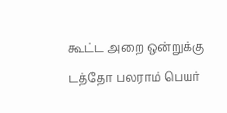கூட்ட அறை ஒன்றுக்கு டத்தோ பலராம் பெயர்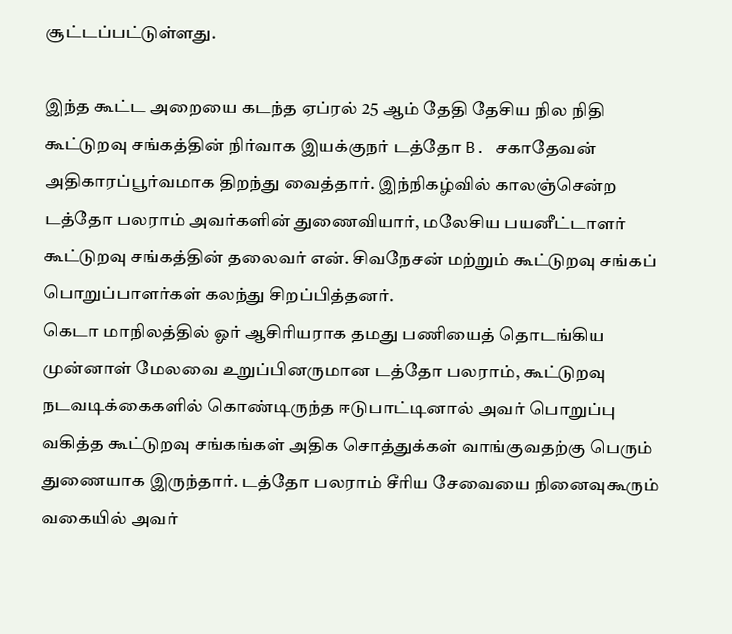சூட்டப்பட்டுள்ளது.

இந்த கூட்ட அறையை கடந்த ஏப்ரல் 25 ஆம் தேதி தேசிய நில நிதி கூட்டுறவு சங்கத்தின் நிர்வாக இயக்குநர் டத்தோ B. சகாதேவன் அதிகாரப்பூர்வமாக திறந்து வைத்தார். இந்நிகழ்வில் காலஞ்சென்ற டத்தோ பலராம் அவர்களின் துணைவியார், மலேசிய பயனீட்டாளர் கூட்டுறவு சங்கத்தின் தலைவர் என். சிவநேசன் மற்றும் கூட்டுறவு சங்கப் பொறுப்பாளர்கள் கலந்து சிறப்பித்தனர்.
கெடா மாநிலத்தில் ஓர் ஆசிரியராக தமது பணியைத் தொடங்கிய முன்னாள் மேலவை உறுப்பினருமான டத்தோ பலராம், கூட்டுறவு நடவடிக்கைகளில் கொண்டிருந்த ஈடுபாட்டினால் அவர் பொறுப்பு வகித்த கூட்டுறவு சங்கங்கள் அதிக சொத்துக்கள் வாங்குவதற்கு பெரும் துணையாக இருந்தார். டத்தோ பலராம் சீரிய சேவையை நினைவுகூரும் வகையில் அவர்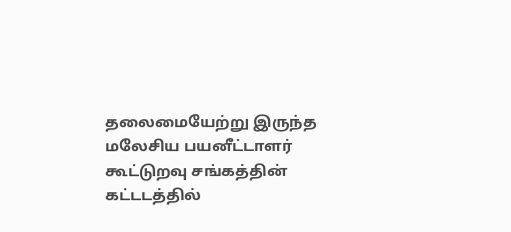தலைமையேற்று இருந்த மலேசிய பயனீட்டாளர் கூட்டுறவு சங்கத்தின் கட்டடத்தில்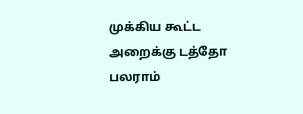முக்கிய கூட்ட அறைக்கு டத்தோ பலராம்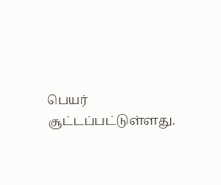பெயர் சூட்டப்பட்டுள்ளது.